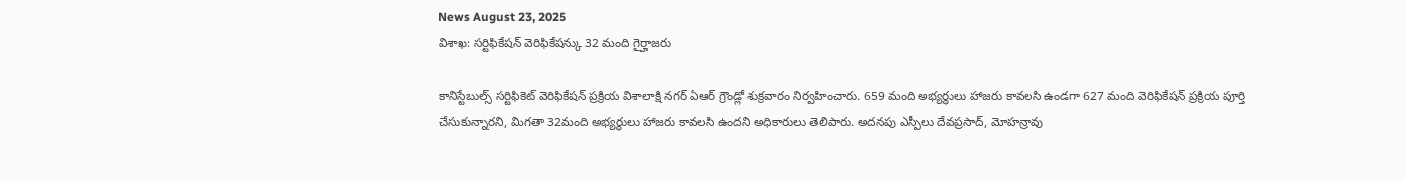News August 23, 2025
విశాఖ: సర్టిఫికేషన్ వెరిఫికేషన్కు 32 మంది గైర్హాజరు

కానిస్టేబుల్స్ సర్టిఫికెట్ వెరిఫికేషన్ ప్రక్రియ విశాలాక్షి నగర్ ఏఆర్ గ్రౌండ్లో శుక్రవారం నిర్వహించారు. 659 మంది అభ్యర్థులు హాజరు కావలసి ఉండగా 627 మంది వెరిఫికేషన్ ప్రక్రియ పూర్తి చేసుకున్నారని, మిగతా 32మంది అభ్యర్థులు హాజరు కావలసి ఉందని అధికారులు తెలిపారు. అదనపు ఎస్పీలు దేవప్రసాద్, మోహన్రావు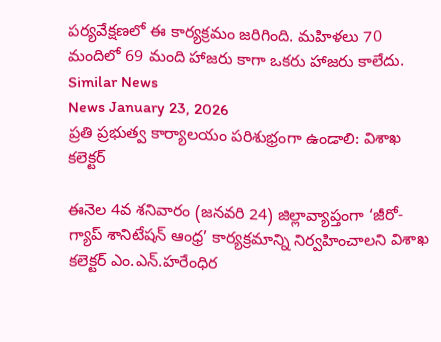పర్యవేక్షణలో ఈ కార్యక్రమం జరిగింది. మహిళలు 70 మందిలో 69 మంది హాజరు కాగా ఒకరు హాజరు కాలేదు.
Similar News
News January 23, 2026
ప్రతి ప్రభుత్వ కార్యాలయం పరిశుభ్రంగా ఉండాలి: విశాఖ కలెక్టర్

ఈనెల 4వ శనివారం (జనవరి 24) జిల్లావ్యాప్తంగా ‘జీరో-గ్యాప్ శానిటేషన్ ఆంధ్ర’ కార్యక్రమాన్ని నిర్వహించాలని విశాఖ కలెక్టర్ ఎం.ఎన్.హరేంధిర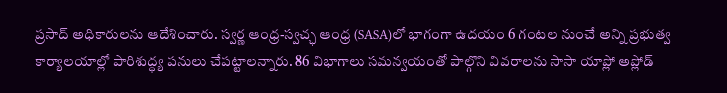ప్రసాద్ అధికారులను ఆదేశించారు. స్వర్ణ ఆంధ్ర-స్వచ్ఛ ఆంధ్ర (SASA)లో భాగంగా ఉదయం 6 గంటల నుంచే అన్ని ప్రభుత్వ కార్యాలయాల్లో పారిశుద్ధ్య పనులు చేపట్టాలన్నారు. 86 విభాగాలు సమన్వయంతో పాల్గొని వివరాలను సాసా యాప్లో అప్లోడ్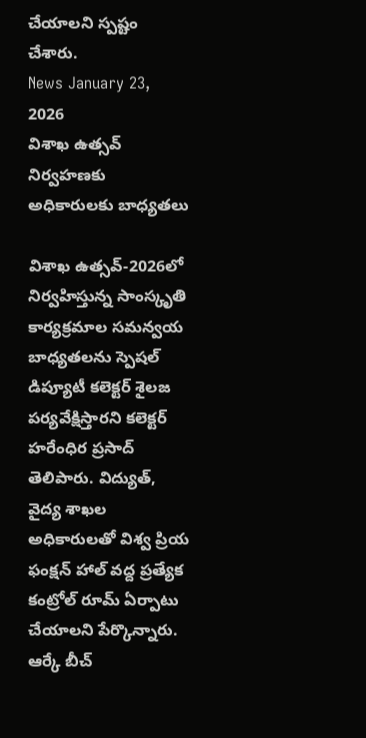చేయాలని స్పష్టం చేశారు.
News January 23, 2026
విశాఖ ఉత్సవ్ నిర్వహణకు అధికారులకు బాధ్యతలు

విశాఖ ఉత్సవ్-2026లో నిర్వహిస్తున్న సాంస్కృతి కార్యక్రమాల సమన్వయ బాధ్యతలను స్పెషల్ డిప్యూటీ కలెక్టర్ శైలజ పర్యవేక్షిస్తారని కలెక్టర్ హరేంధిర ప్రసాద్ తెలిపారు. విద్యుత్, వైద్య శాఖల అధికారులతో విశ్వ ప్రియ ఫంక్షన్ హాల్ వద్ద ప్రత్యేక కంట్రోల్ రూమ్ ఏర్పాటు చేయాలని పేర్కొన్నారు. ఆర్కే బీచ్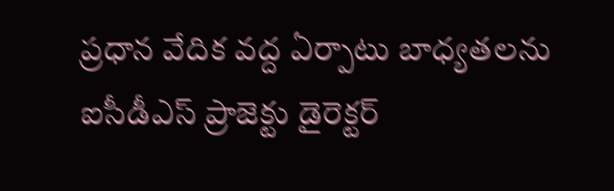ప్రధాన వేదిక వద్ద ఏర్పాటు బాధ్యతలను ఐసీడీఎస్ ప్రాజెక్టు డైరెక్టర్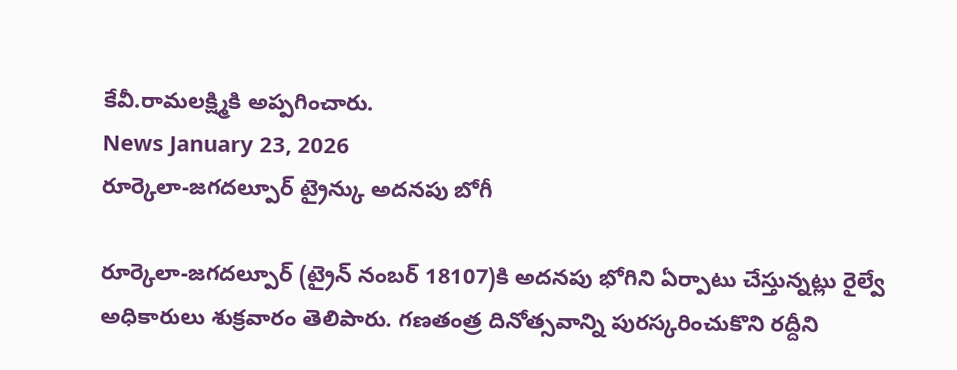కేవీ.రామలక్ష్మికి అప్పగించారు.
News January 23, 2026
రూర్కెలా-జగదల్పూర్ ట్రైన్కు అదనపు బోగీ

రూర్కెలా-జగదల్పూర్ (ట్రైన్ నంబర్ 18107)కి అదనపు భోగిని ఏర్పాటు చేస్తున్నట్లు రైల్వే అధికారులు శుక్రవారం తెలిపారు. గణతంత్ర దినోత్సవాన్ని పురస్కరించుకొని రద్దీని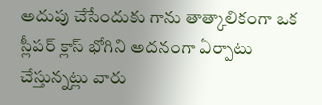అదుపు చేసేందుకు గాను తాత్కాలికంగా ఒక స్లీపర్ క్లాస్ భోగిని అదనంగా ఏర్పాటు చేస్తున్నట్లు వారు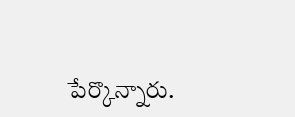పేర్కొన్నారు.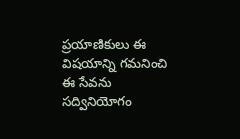ప్రయాణికులు ఈ విషయాన్ని గమనించి ఈ సేవను సద్వినియోగం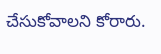చేసుకోవాలని కోరారు.